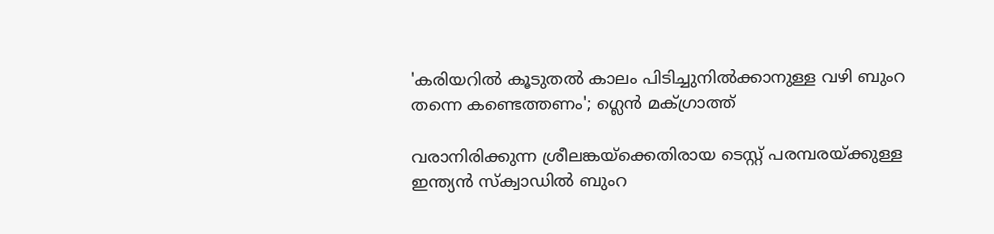'കരിയറില്‍ കൂടുതല്‍ കാലം പിടിച്ചുനില്‍ക്കാനുള്ള വഴി ബുംറ തന്നെ കണ്ടെത്തണം'; ഗ്ലെന്‍ മക്ഗ്രാത്ത്

വരാനിരിക്കുന്ന ശ്രീലങ്കയ്ക്കെതിരായ ടെസ്റ്റ് പരമ്പരയ്ക്കുള്ള ഇന്ത്യന്‍ സ്‌ക്വാഡില്‍ ബുംറ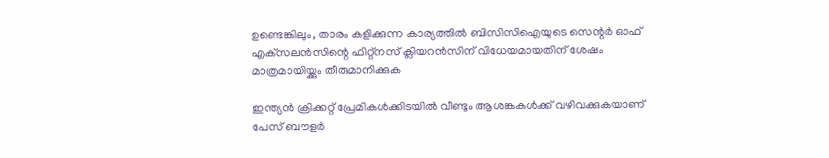ഉണ്ടെങ്കിലും, താരം കളിക്കുന്ന കാര്യത്തിൽ ബിസിസിഐയുടെ സെന്റര്‍ ഓഫ് എക്‌സലന്‍സിന്റെ ഫിറ്റ്‌നസ് ക്ലിയറന്‍സിന് വിധേയമായതിന് ശേഷം മാത്രമായിയ്ക്കും തീരുമാനിക്കുക

ഇന്ത്യൻ ക്രിക്കറ്റ് പ്രേമികൾക്കിടയിൽ വീണ്ടും ആശങ്കകൾക്ക് വഴിവക്കുകയാണ് പേസ് ബൗളർ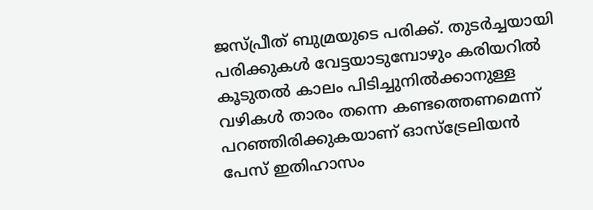ജസ്പ്രീത് ബുമ്രയുടെ പരിക്ക്. തുടർച്ചയായി പരിക്കുകൾ വേട്ടയാടുമ്പോഴും കരിയറിൽ കൂടുതൽ കാലം പിടിച്ചുനിൽക്കാനുള്ള വഴികൾ താരം തന്നെ കണ്ടത്തെണമെന്ന് പറഞ്ഞിരിക്കുകയാണ് ഓസ്‌ട്രേലിയന്‍ പേസ് ഇതിഹാസം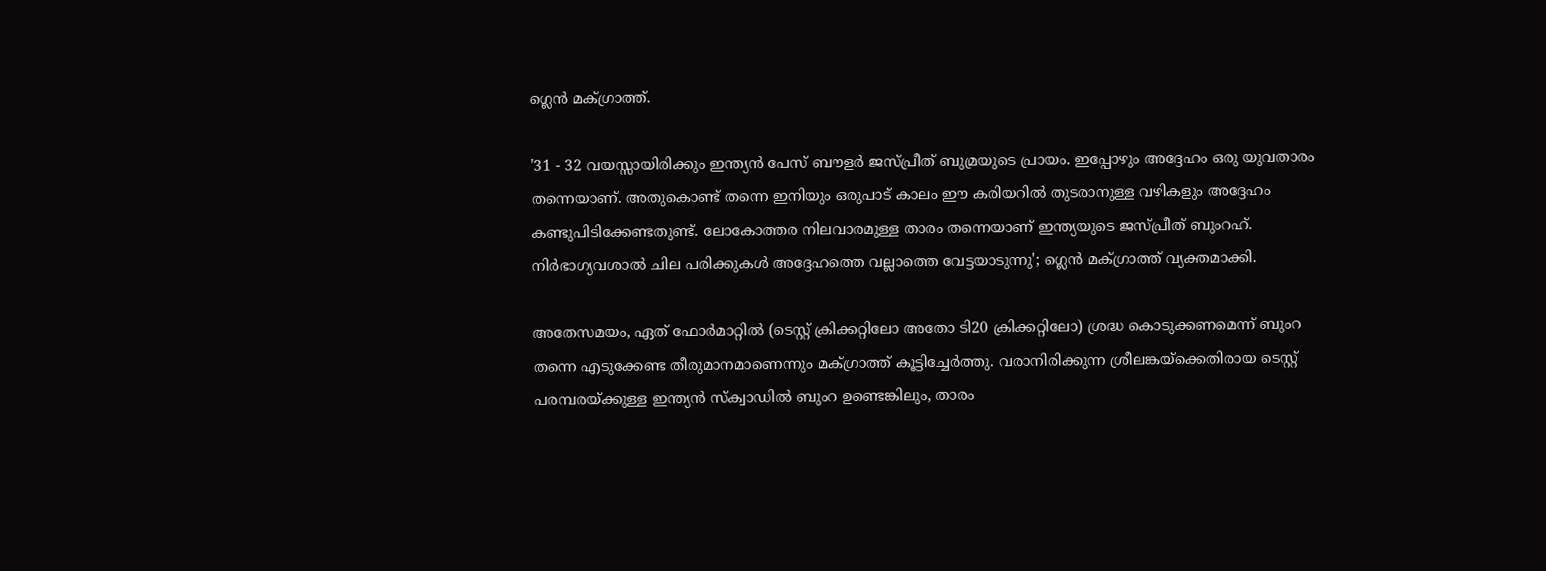ഗ്ലെന്‍ മക്ഗ്രാത്ത്.

'31 - 32 വയസ്സായിരിക്കും ഇന്ത്യൻ പേസ് ബൗളർ ജസ്പ്രീത് ബുമ്രയുടെ പ്രായം. ഇപ്പോഴും അദ്ദേഹം ഒരു യുവതാരം തന്നെയാണ്. അതുകൊണ്ട് തന്നെ ഇനിയും ഒരുപാട് കാലം ഈ കരിയറിൽ തുടരാനുള്ള വഴികളും അദ്ദേഹം കണ്ടുപിടിക്കേണ്ടതുണ്ട്. ലോകോത്തര നിലവാരമുള്ള താരം തന്നെയാണ് ഇന്ത്യയുടെ ജസ്പ്രീത് ബുംറഹ്. നിര്‍ഭാഗ്യവശാല്‍ ചില പരിക്കുകള്‍ അദ്ദേഹത്തെ വല്ലാത്തെ വേട്ടയാടുന്നു'; ഗ്ലെന്‍ മക്ഗ്രാത്ത് വ്യക്തമാക്കി.

അതേസമയം, ഏത് ഫോർമാറ്റിൽ (ടെസ്റ്റ് ക്രിക്കറ്റിലോ അതോ ടി20 ക്രിക്കറ്റിലോ) ശ്രദ്ധ കൊടുക്കണമെന്ന് ബുംറ തന്നെ എടുക്കേണ്ട തീരുമാനമാണെന്നും മക്ഗ്രാത്ത് കൂട്ടിച്ചേർത്തു. വരാനിരിക്കുന്ന ശ്രീലങ്കയ്ക്കെതിരായ ടെസ്റ്റ് പരമ്പരയ്ക്കുള്ള ഇന്ത്യന്‍ സ്‌ക്വാഡില്‍ ബുംറ ഉണ്ടെങ്കിലും, താരം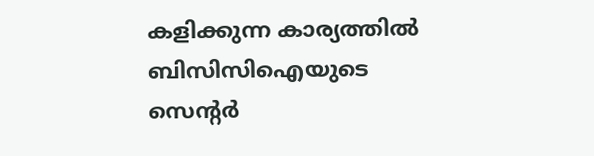കളിക്കുന്ന കാര്യത്തിൽ ബിസിസിഐയുടെ സെന്റര്‍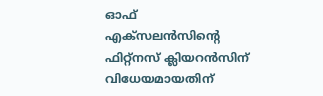ഓഫ് എക്‌സലന്‍സിന്റെ ഫിറ്റ്‌നസ് ക്ലിയറന്‍സിന് വിധേയമായതിന്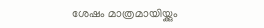ശേഷം മാത്രമായിയ്ക്കും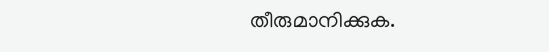തീരുമാനിക്കുക.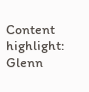Content highlight: Glenn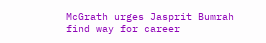McGrath urges Jasprit Bumrah find way for career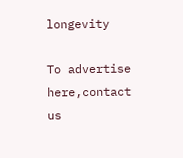longevity

To advertise here,contact us